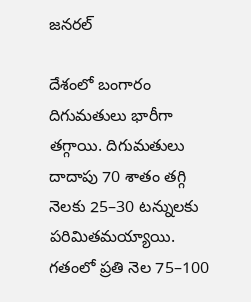జనరల్

దేశంలో బంగారం దిగుమతులు భారీగా తగ్గాయి. దిగుమతులు దాదాపు 70 శాతం తగ్గి నెలకు 25–30 టన్నులకు పరిమితమయ్యాయి. గతంలో ప్రతి నెల 75–100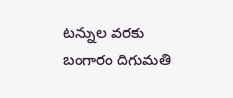టన్నుల వరకు బంగారం దిగుమతి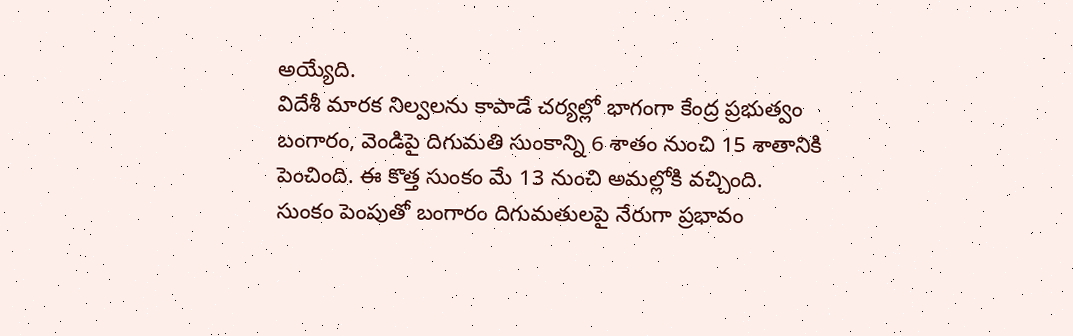అయ్యేది.
విదేశీ మారక నిల్వలను కాపాడే చర్యల్లో భాగంగా కేంద్ర ప్రభుత్వం బంగారం, వెండిపై దిగుమతి సుంకాన్ని 6 శాతం నుంచి 15 శాతానికి పెంచింది. ఈ కొత్త సుంకం మే 13 నుంచి అమల్లోకి వచ్చింది.
సుంకం పెంపుతో బంగారం దిగుమతులపై నేరుగా ప్రభావం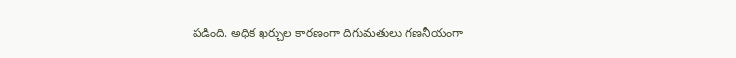పడింది. అధిక ఖర్చుల కారణంగా దిగుమతులు గణనీయంగా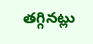తగ్గినట్లు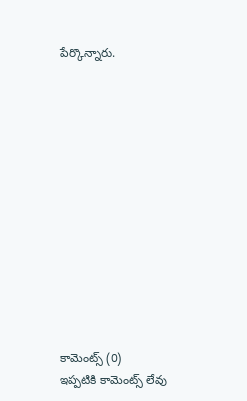పేర్కొన్నారు.













కామెంట్స్ (0)
ఇప్పటికి కామెంట్స్ లేవు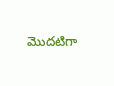మొదటిగా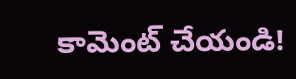కామెంట్ చేయండి!